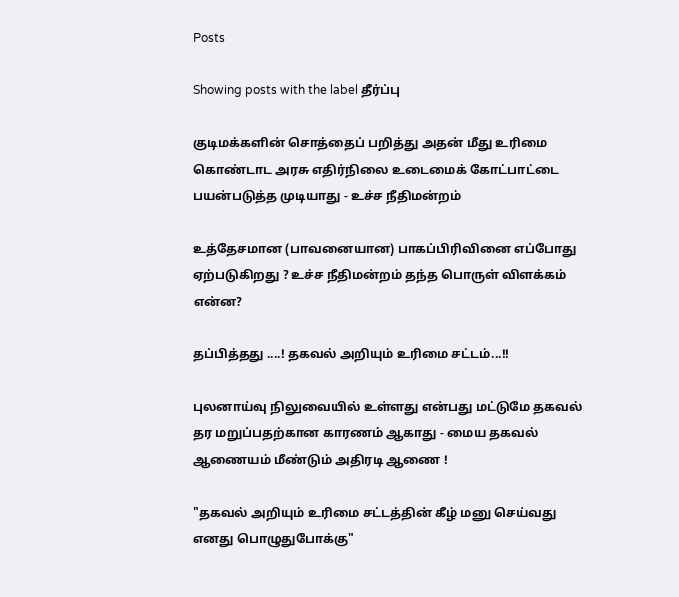Posts

Showing posts with the label தீர்ப்பு

குடிமக்களின் சொத்தைப் பறித்து அதன் மீது உரிமை கொண்டாட அரசு எதிர்நிலை உடைமைக் கோட்பாட்டை பயன்படுத்த முடியாது - உச்ச நீதிமன்றம்

உத்தேசமான (பாவனையான) பாகப்பிரிவினை எப்போது ஏற்படுகிறது ? உச்ச நீதிமன்றம் தந்த பொருள் விளக்கம் என்ன?

தப்பித்தது ....! தகவல் அறியும் உரிமை சட்டம்...!!

புலனாய்வு நிலுவையில் உள்ளது என்பது மட்டுமே தகவல் தர மறுப்பதற்கான காரணம் ஆகாது - மைய தகவல் ஆணையம் மீண்டும் அதிரடி ஆணை !

"தகவல் அறியும் உரிமை சட்டத்தின் கீழ் மனு செய்வது எனது பொழுதுபோக்கு"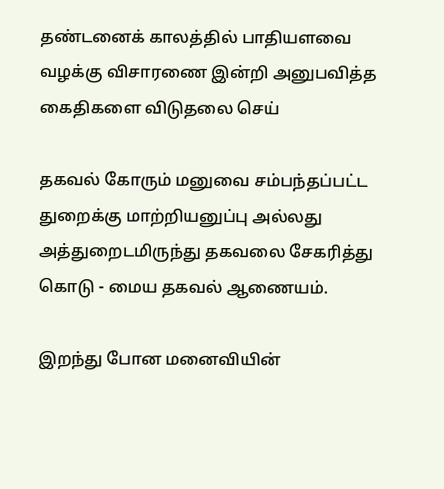தண்டனைக் காலத்தில் பாதியளவை வழக்கு விசாரணை இன்றி அனுபவித்த கைதிகளை விடுதலை செய்

தகவல் கோரும் மனுவை சம்பந்தப்பட்ட துறைக்கு மாற்றியனுப்பு அல்லது அத்துறைடமிருந்து தகவலை சேகரித்து கொடு - மைய தகவல் ஆணையம்.

இறந்து போன மனைவியின்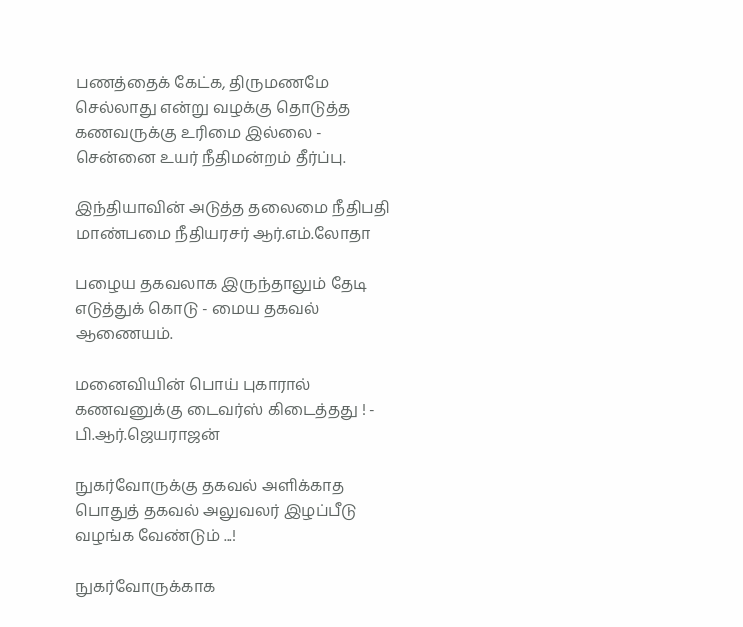பணத்தைக் கேட்க, திருமணமே செல்லாது என்று வழக்கு தொடுத்த கணவருக்கு உரிமை இல்லை - சென்னை உயர் நீதிமன்றம் தீர்ப்பு.

இந்தியாவின் அடுத்த தலைமை நீதிபதி மாண்பமை நீதியரசர் ஆர்.எம்.லோதா

பழைய தகவலாக இருந்தாலும் தேடி எடுத்துக் கொடு - மைய தகவல் ஆணையம்.

மனைவியின் பொய் புகாரால் கணவனுக்கு டைவர்ஸ் கிடைத்தது ! - பி.ஆர்.ஜெயராஜன்

நுகர்வோருக்கு தகவல் அளிக்காத பொதுத் தகவல் அலுவலர் இழப்பீடு வழங்க வேண்டும் ...!

நுகர்வோருக்காக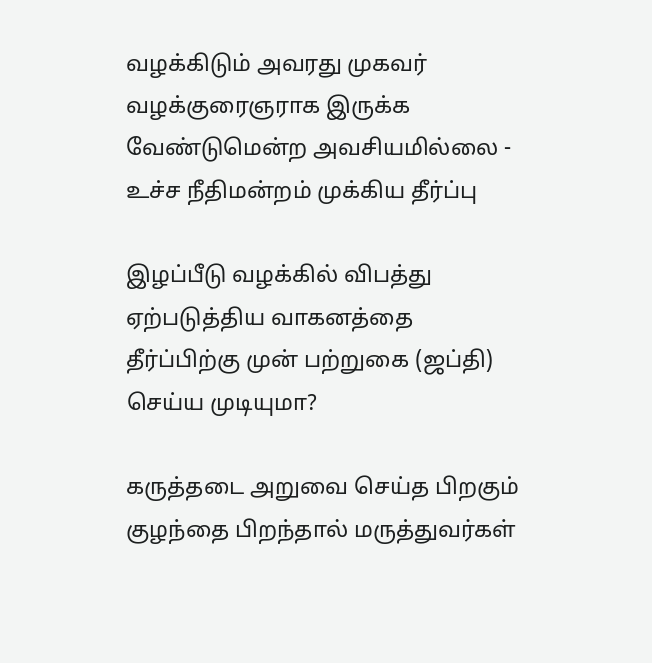வழக்கிடும் அவரது முகவர் வழக்குரைஞராக இருக்க வேண்டுமென்ற அவசியமில்லை - உச்ச நீதிமன்றம் முக்கிய தீர்ப்பு

இழப்பீடு வழக்கில் விபத்து ஏற்படுத்திய வாகனத்தை தீர்ப்பிற்கு முன் பற்றுகை (ஜப்தி) செய்ய முடியுமா?

கருத்தடை அறுவை செய்த பிறகும் குழந்தை பிறந்தால் மருத்துவர்கள்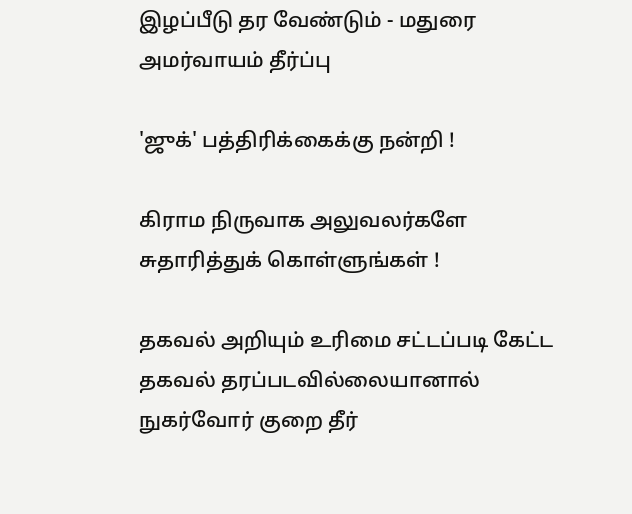இழப்பீடு தர வேண்டும் - மதுரை அமர்வாயம் தீர்ப்பு

'ஜுக்' பத்திரிக்கைக்கு நன்றி !

கிராம நிருவாக அலுவலர்களே சுதாரித்துக் கொள்ளுங்கள் !

தகவல் அறியும் உரிமை சட்டப்படி கேட்ட தகவல் தரப்படவில்லையானால் நுகர்வோர் குறை தீர்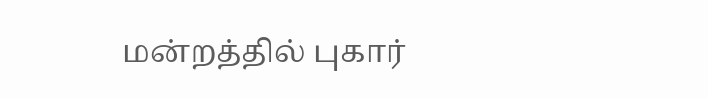மன்றத்தில் புகார்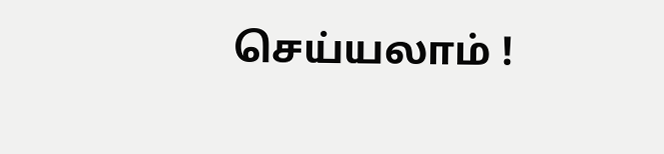செய்யலாம் !